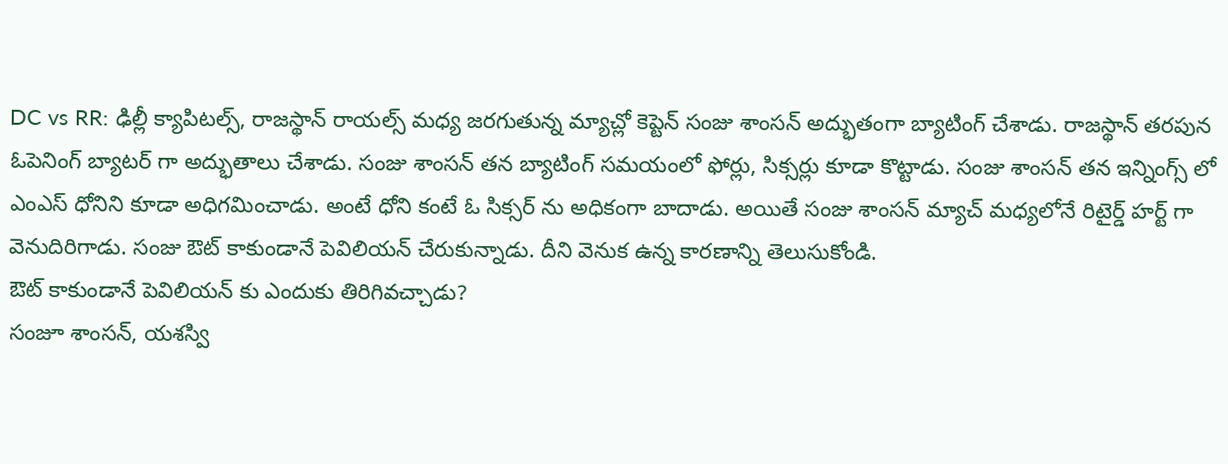DC vs RR: ఢిల్లీ క్యాపిటల్స్, రాజస్థాన్ రాయల్స్ మధ్య జరగుతున్న మ్యాచ్లో కెప్టెన్ సంజు శాంసన్ అద్భుతంగా బ్యాటింగ్ చేశాడు. రాజస్థాన్ తరపున ఓపెనింగ్ బ్యాటర్ గా అద్భుతాలు చేశాడు. సంజు శాంసన్ తన బ్యాటింగ్ సమయంలో ఫోర్లు, సిక్సర్లు కూడా కొట్టాడు. సంజు శాంసన్ తన ఇన్నింగ్స్ లో ఎంఎస్ ధోనిని కూడా అధిగమించాడు. అంటే ధోని కంటే ఓ సిక్సర్ ను అధికంగా బాదాడు. అయితే సంజు శాంసన్ మ్యాచ్ మధ్యలోనే రిటైర్డ్ హర్ట్ గా వెనుదిరిగాడు. సంజు ఔట్ కాకుండానే పెవిలియన్ చేరుకున్నాడు. దీని వెనుక ఉన్న కారణాన్ని తెలుసుకోండి.
ఔట్ కాకుండానే పెవిలియన్ కు ఎందుకు తిరిగివచ్చాడు?
సంజూ శాంసన్, యశస్వి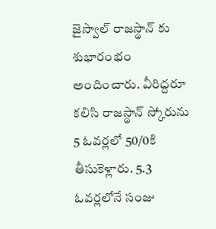జైస్వాల్ రాజస్థాన్ కు శుభారంభం అందించారు. వీరిద్దరూ కలిసి రాజస్థాన్ స్కోరును 5 ఓవర్లలో 50/0కి తీసుకెళ్లారు. 5.3 ఓవర్లలోనే సంజు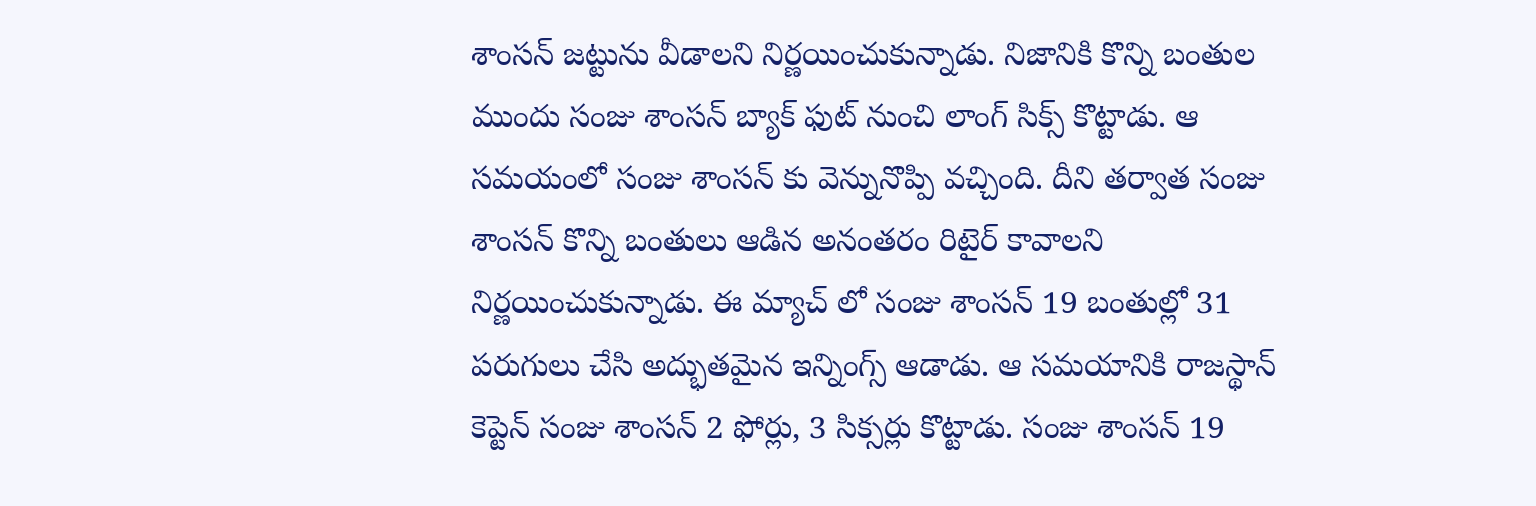శాంసన్ జట్టును వీడాలని నిర్ణయించుకున్నాడు. నిజానికి కొన్ని బంతుల ముందు సంజు శాంసన్ బ్యాక్ ఫుట్ నుంచి లాంగ్ సిక్స్ కొట్టాడు. ఆ సమయంలో సంజు శాంసన్ కు వెన్నునొప్పి వచ్చింది. దీని తర్వాత సంజు శాంసన్ కొన్ని బంతులు ఆడిన అనంతరం రిటైర్ కావాలని నిర్ణయించుకున్నాడు. ఈ మ్యాచ్ లో సంజు శాంసన్ 19 బంతుల్లో 31 పరుగులు చేసి అద్భుతమైన ఇన్నింగ్స్ ఆడాడు. ఆ సమయానికి రాజస్థాన్ కెప్టెన్ సంజు శాంసన్ 2 ఫోర్లు, 3 సిక్సర్లు కొట్టాడు. సంజు శాంసన్ 19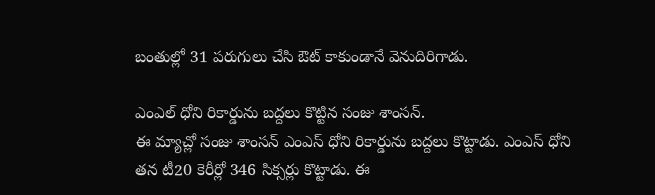బంతుల్లో 31 పరుగులు చేసి ఔట్ కాకుండానే వెనుదిరిగాడు.

ఎంఎల్ ధోని రికార్డును బద్దలు కొట్టిన సంజు శాంసన్.
ఈ మ్యాచ్లో సంజు శాంసన్ ఎంఎస్ ధోని రికార్డును బద్దలు కొట్టాడు. ఎంఎస్ ధోని తన టీ20 కెరీర్లో 346 సిక్సర్లు కొట్టాడు. ఈ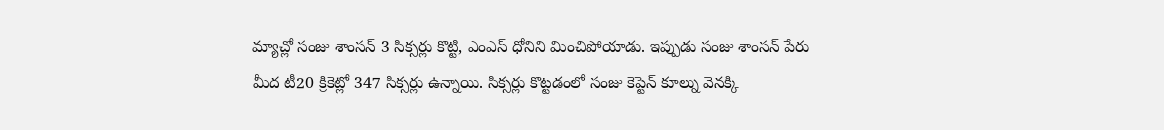మ్యాచ్లో సంజు శాంసన్ 3 సిక్సర్లు కొట్టి, ఎంఎస్ ధోనిని మించిపోయాడు. ఇప్పుడు సంజు శాంసన్ పేరు మీద టీ20 క్రికెట్లో 347 సిక్సర్లు ఉన్నాయి. సిక్సర్లు కొట్టడంలో సంజు కెప్టెన్ కూల్ను వెనక్కి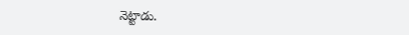నెట్టాడు.